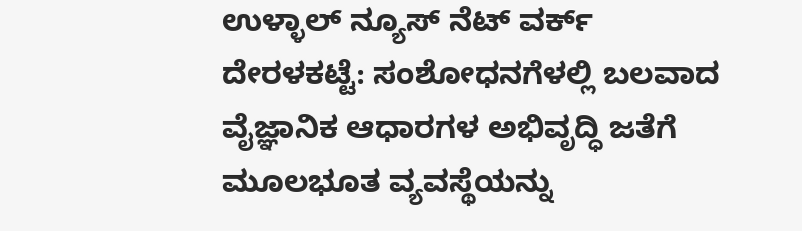ಉಳ್ಳಾಲ್ ನ್ಯೂಸ್ ನೆಟ್ ವರ್ಕ್
ದೇರಳಕಟ್ಟೆ: ಸಂಶೋಧನಗೆಳಲ್ಲಿ ಬಲವಾದ ವೈಜ್ಞಾನಿಕ ಆಧಾರಗಳ ಅಭಿವೃದ್ಧಿ ಜತೆಗೆ ಮೂಲಭೂತ ವ್ಯವಸ್ಥೆಯನ್ನು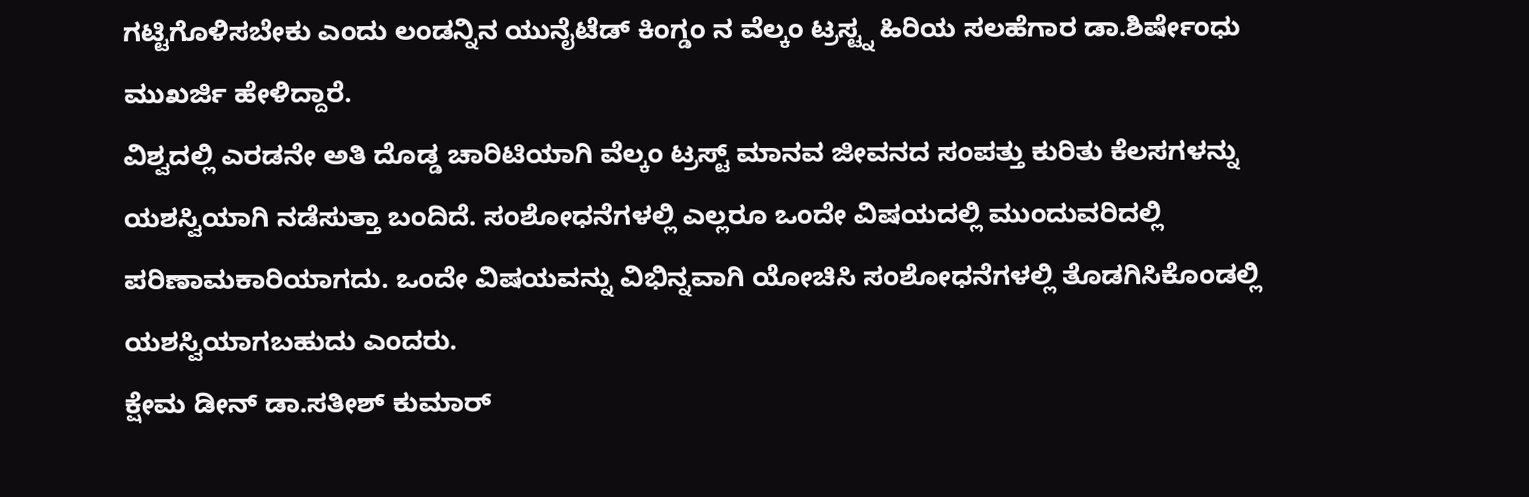ಗಟ್ಟಿಗೊಳಿಸಬೇಕು ಎಂದು ಲಂಡನ್ನಿನ ಯುನೈಟೆಡ್ ಕಿಂಗ್ಡಂ ನ ವೆಲ್ಕಂ ಟ್ರಸ್ಟ್ನ ಹಿರಿಯ ಸಲಹೆಗಾರ ಡಾ.ಶಿರ್ಷೇಂಧು ಮುಖರ್ಜಿ ಹೇಳಿದ್ದಾರೆ.
ವಿಶ್ವದಲ್ಲಿ ಎರಡನೇ ಅತಿ ದೊಡ್ಡ ಚಾರಿಟಿಯಾಗಿ ವೆಲ್ಕಂ ಟ್ರಸ್ಟ್ ಮಾನವ ಜೀವನದ ಸಂಪತ್ತು ಕುರಿತು ಕೆಲಸಗಳನ್ನು ಯಶಸ್ವಿಯಾಗಿ ನಡೆಸುತ್ತಾ ಬಂದಿದೆ. ಸಂಶೋಧನೆಗಳಲ್ಲಿ ಎಲ್ಲರೂ ಒಂದೇ ವಿಷಯದಲ್ಲಿ ಮುಂದುವರಿದಲ್ಲಿ ಪರಿಣಾಮಕಾರಿಯಾಗದು. ಒಂದೇ ವಿಷಯವನ್ನು ವಿಭಿನ್ನವಾಗಿ ಯೋಚಿಸಿ ಸಂಶೋಧನೆಗಳಲ್ಲಿ ತೊಡಗಿಸಿಕೊಂಡಲ್ಲಿ ಯಶಸ್ವಿಯಾಗಬಹುದು ಎಂದರು.
ಕ್ಷೇಮ ಡೀನ್ ಡಾ.ಸತೀಶ್ ಕುಮಾರ್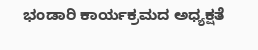ಭಂಡಾರಿ ಕಾರ್ಯಕ್ರಮದ ಅಧ್ಯಕ್ಷತೆ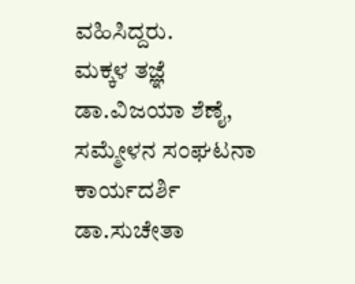ವಹಿಸಿದ್ದರು.
ಮಕ್ಕಳ ತಜ್ಞೆ ಡಾ.ವಿಜಯಾ ಶೆಣೈ, ಸಮ್ಮೇಳನ ಸಂಘಟನಾ ಕಾರ್ಯದರ್ಶಿ ಡಾ.ಸುಚೇತಾ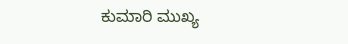ಕುಮಾರಿ ಮುಖ್ಯ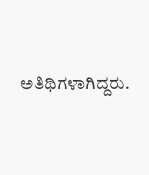ಅತಿಥಿಗಳಾಗಿದ್ದರು.